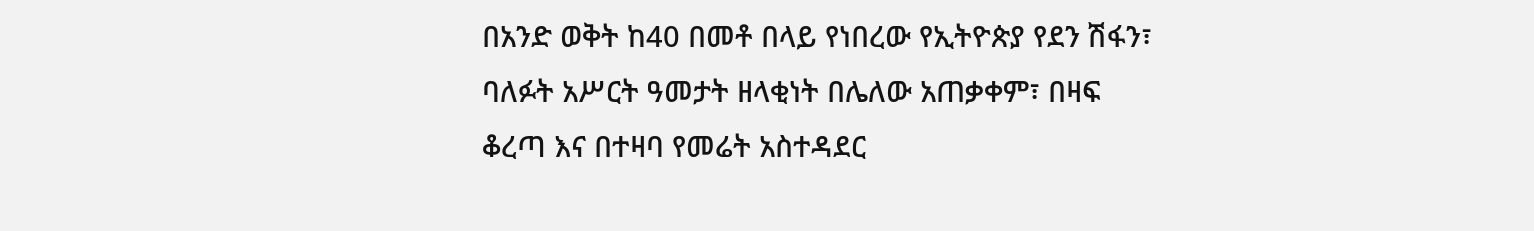በአንድ ወቅት ከ40 በመቶ በላይ የነበረው የኢትዮጵያ የደን ሽፋን፣ ባለፉት አሥርት ዓመታት ዘላቂነት በሌለው አጠቃቀም፣ በዛፍ ቆረጣ እና በተዛባ የመሬት አስተዳደር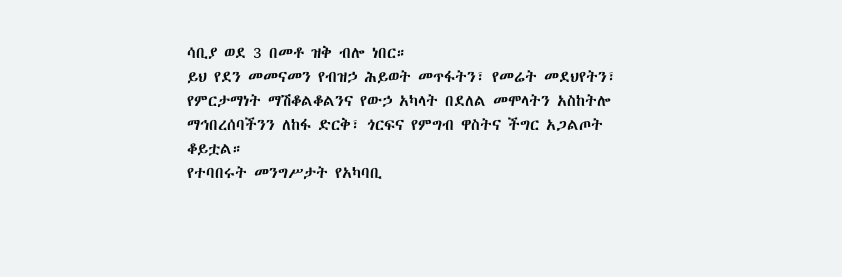ሳቢያ ወደ 3 በመቶ ዝቅ ብሎ ነበር።
ይህ የደን መመናመን የብዝኃ ሕይወት መጥፋትን፣ የመሬት መደህየትን፣ የምርታማነት ማሽቆልቆልንና የውኃ አካላት በደለል መሞላትን አስከትሎ ማኅበረሰባችንን ለከፋ ድርቅ፣ ጎርፍና የምግብ ዋስትና ችግር አጋልጦት ቆይቷል።
የተባበሩት መንግሥታት የአካባቢ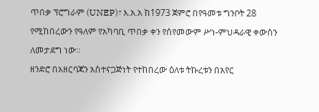ጥበቃ ፕሮግራም (UNEP)፣ እ.አ.አ ከ1973 ጀምሮ በየዓመቱ ግንቦት 28 የሚከበረውን የዓለም የአካባቢ ጥበቃ ቀን የሰየመውም ሥነ-ምህዳራዊ ቀውስን ለመታደግ ነው።
ዘንድሮ በአዘርባጃን አስተናጋጅነት የተከበረው ዕለቱ ትኩረቱን በአየር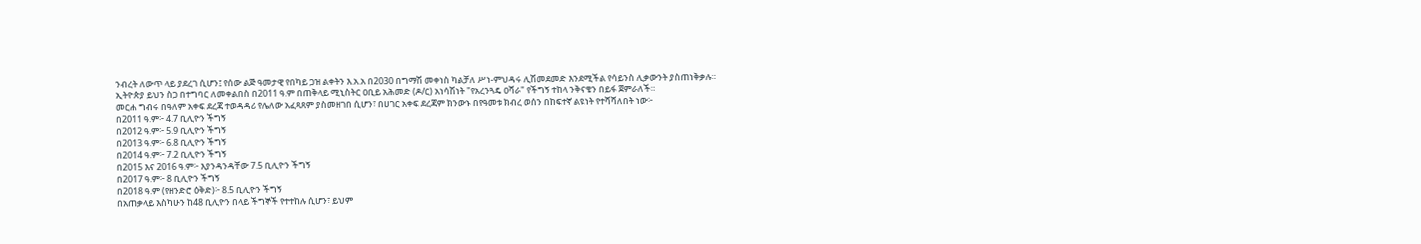ንብረት ለውጥ ላይ ያደረገ ሲሆን፤ የሰው ልጅ ዓመታዊ የበካይ ጋዝ ልቀትን እ.አ.አ በ2030 በግማሽ መቀነስ ካልቻለ ሥነ-ምህዳሩ ሊሽመደመድ እንደሚችል የሳይንስ ሊቃውንት ያስጠነቅቃሉ።
ኢትዮጵያ ይህን ስጋ በተግባር ለመቀልበስ በ2011 ዓ.ም በጠቅላይ ሚኒስትር ዐቢይ አሕመድ (ዶ/ር) አነሳሽነት "የአረንጓዴ ዐሻራ" የችግኝ ተከላ ንቅናቄን በይፋ ጀምራለች።
መርሐ ግብሩ በዓለም አቀፍ ደረጃ ተወዳዳሪ የሌለው አፈጻጸም ያስመዘገበ ሲሆን፣ በሀገር አቀፍ ደረጃም ክንውኑ በየዓመቱ ክብረ ወሰን በከፍተኛ ልዩነት የተሻሻለበት ነው፦
በ2011 ዓ.ም፦ 4.7 ቢሊዮን ችግኝ
በ2012 ዓ.ም፦ 5.9 ቢሊዮን ችግኝ
በ2013 ዓ.ም፦ 6.8 ቢሊዮን ችግኝ
በ2014 ዓ.ም፦ 7.2 ቢሊዮን ችግኝ
በ2015 እና 2016 ዓ.ም፦ እያንዳንዳቸው 7.5 ቢሊዮን ችግኝ
በ2017 ዓ.ም፦ 8 ቢሊዮን ችግኝ
በ2018 ዓ.ም (የዘንድሮ ዕቅድ)፦ 8.5 ቢሊዮን ችግኝ
በአጠቃላይ እስካሁን ከ48 ቢሊዮን በላይ ችግኞች የተተከሉ ሲሆን፣ ይህም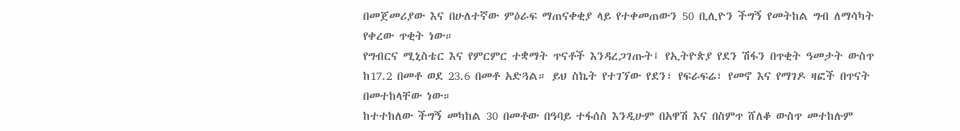በመጀመሪያው እና በሁለተኛው ምዕራፍ ማጠናቀቂያ ላይ የተቀመጠውን 50 ቢሊዮን ችግኝ የመትከል ግብ ለማሳካት የቀረው ጥቂት ነው።
የግብርና ሚኒስቴር እና የምርምር ተቋማት ጥናቶች እንዳረጋገጡት፤ የኢትዮጵያ የደን ሽፋን በጥቂት ዓመታት ውስጥ ከ17.2 በመቶ ወደ 23.6 በመቶ አድጓል። ይህ ስኬት የተገኘው የደን፣ የፍራፍሬ፣ የመኖ እና የማገዶ ዛፎች በጥናት በመተከላቸው ነው።
ከተተከለው ችግኝ መካከል 30 በመቶው በዓባይ ተፋሰስ እንዲሁም በአዋሽ እና በስምጥ ሸለቆ ውስጥ መተከሉም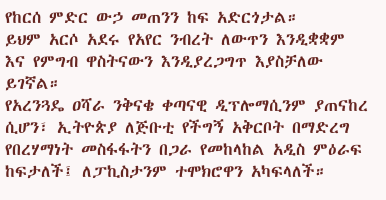የከርሰ ምድር ውኃ መጠንን ከፍ አድርጎታል።
ይህም አርሶ አደሩ የአየር ንብረት ለውጥን እንዲቋቋም እና የምግብ ዋስትናውን እንዲያረጋግጥ እያስቻለው ይገኛል።
የአረንጓዴ ዐሻራ ንቅናቄ ቀጣናዊ ዲፕሎማሲንም ያጠናከረ ሲሆን፣ ኢትዮጵያ ለጅቡቲ የችግኝ አቅርቦት በማድረግ የበረሃማነት መስፋፋትን በጋራ የመከላከል አዲስ ምዕራፍ ከፍታለች፤ ለፓኪስታንም ተሞክሮዋን አካፍላለች።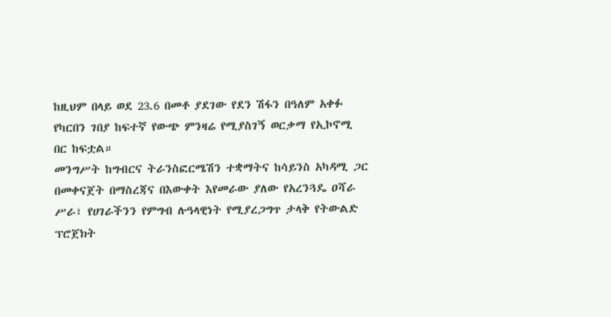ከዚህም በላይ ወደ 23.6 በመቶ ያደገው የደን ሽፋን በዓለም አቀፉ የካርበን ገበያ ከፍተኛ የውጭ ምንዛሬ የሚያስገኝ ወርቃማ የኢኮኖሚ በር ከፍቷል።
መንግሥት ከግብርና ትራንስፎርሜሽን ተቋማትና ከሳይንስ አካዳሚ ጋር በመቀናጀት በማስረጃና በእውቀት እየመራው ያለው የአረንጓዴ ዐሻራ ሥራ፣ የሀገራችንን የምግብ ሉዓላዊነት የሚያረጋግጥ ታላቅ የትውልድ ፕሮጀክት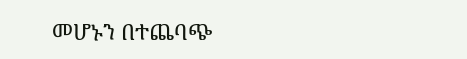መሆኑን በተጨባጭ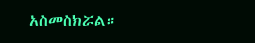አስመስክሯል።